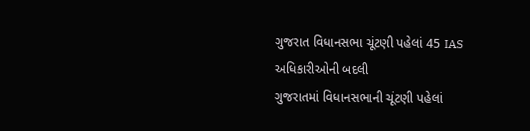ગુજરાત વિધાનસભા ચૂંટણી પહેલાં 45 IAS અધિકારીઓની બદલી
ગુજરાતમાં વિધાનસભાની ચૂંટણી પહેલાં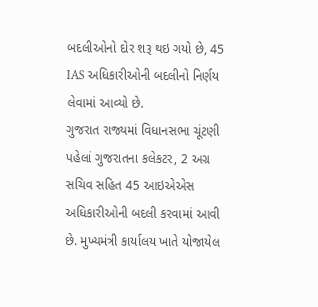બદલીઓનો દોર શરૂ થઇ ગયો છે, 45 IAS અધિકારીઓની બદલીનો નિર્ણય લેવામાં આવ્યો છે.
ગુજરાત રાજ્યમાં વિધાનસભા ચૂંટણી પહેલાં ગુજરાતના કલેકટર, 2 અગ્ર સચિવ સહિત 45 આઇએએસ અધિકારીઓની બદલી કરવામાં આવી છે. મુખ્યમંત્રી કાર્યાલય ખાતે યોજાયેલ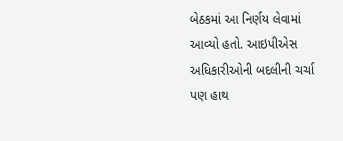બેઠકમાં આ નિર્ણય લેવામાં આવ્યો હતો. આઇપીએસ અધિકારીઓની બદલીની ચર્ચા પણ હાથ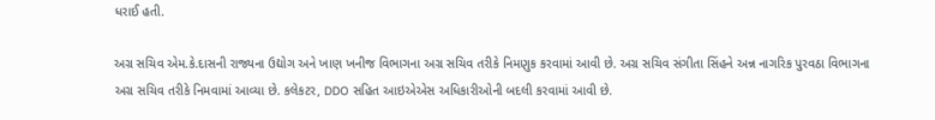ધરાઈ હતી.

અગ્ર સચિવ એમ.કે.દાસની રાજ્યના ઉદ્યોગ અને ખાણ ખનીજ વિભાગના અગ્ર સચિવ તરીકે નિમણુક કરવામાં આવી છે. અગ્ર સચિવ સંગીતા સિંહને અન્ન નાગરિક પુરવઠા વિભાગના અગ્ર સચિવ તરીકે નિમવામાં આવ્યા છે. કલેકટર, DDO સહિત આઇએએસ અધિકારીઓની બદલી કરવામાં આવી છે.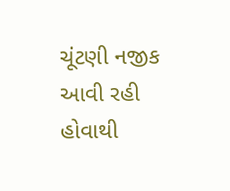ચૂંટણી નજીક આવી રહી હોવાથી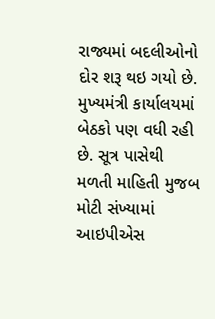રાજ્યમાં બદલીઓનો દોર શરૂ થઇ ગયો છે. મુખ્યમંત્રી કાર્યાલયમાં બેઠકો પણ વધી રહી છે. સૂત્ર પાસેથી મળતી માહિતી મુજબ મોટી સંખ્યામાં આઇપીએસ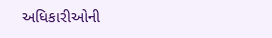અધિકારીઓની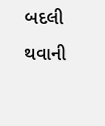બદલી થવાની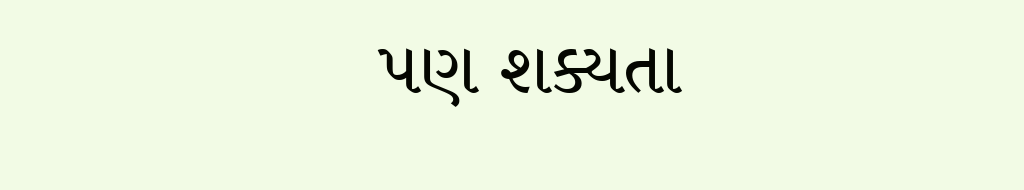પણ શક્યતા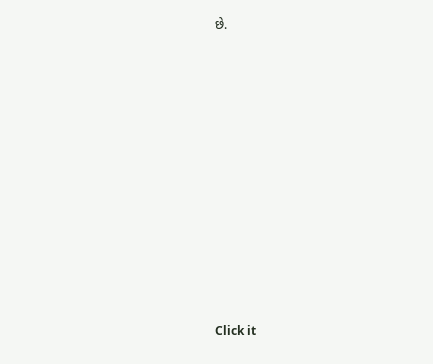છે.












Click it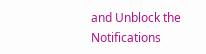and Unblock the Notifications